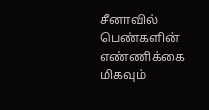சீனாவில் பெண்களின் எண்ணிக்கை மிகவும்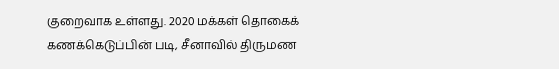குறைவாக உள்ளது. 2020 மக்கள் தொகைக் கணக்கெடுப்பின் படி, சீனாவில் திருமண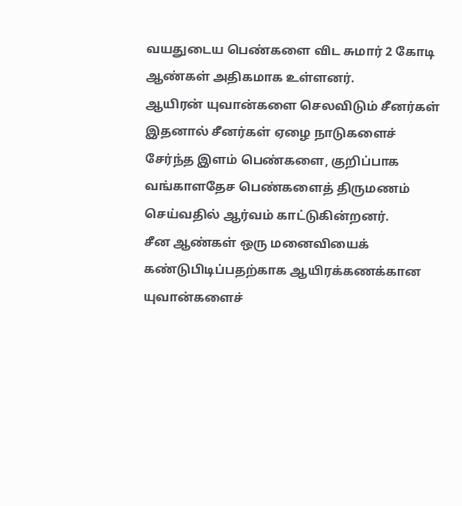வயதுடைய பெண்களை விட சுமார் 2 கோடி ஆண்கள் அதிகமாக உள்ளனர்.
ஆயிரன் யுவான்களை செலவிடும் சீனர்கள்
இதனால் சீனர்கள் ஏழை நாடுகளைச் சேர்ந்த இளம் பெண்களை, குறிப்பாக வங்காளதேச பெண்களைத் திருமணம் செய்வதில் ஆர்வம் காட்டுகின்றனர்.
சீன ஆண்கள் ஒரு மனைவியைக் கண்டுபிடிப்பதற்காக ஆயிரக்கணக்கான யுவான்களைச்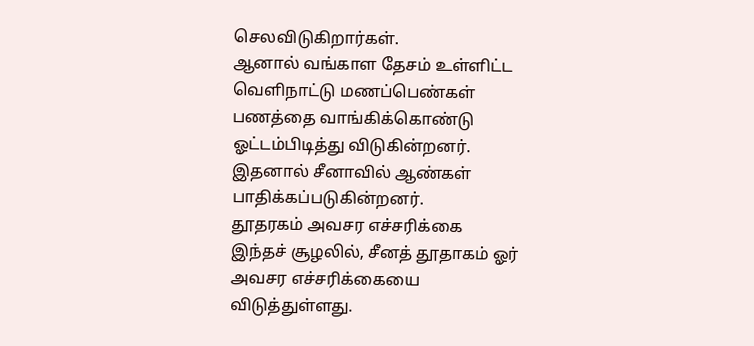செலவிடுகிறார்கள்.
ஆனால் வங்காள தேசம் உள்ளிட்ட வெளிநாட்டு மணப்பெண்கள் பணத்தை வாங்கிக்கொண்டு ஓட்டம்பிடித்து விடுகின்றனர். இதனால் சீனாவில் ஆண்கள் பாதிக்கப்படுகின்றனர்.
தூதரகம் அவசர எச்சரிக்கை
இந்தச் சூழலில், சீனத் தூதாகம் ஓர் அவசர எச்சரிக்கையை விடுத்துள்ளது.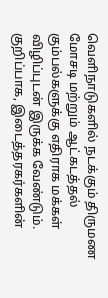வெளிநாடுகளில் நடக்கும் திருமண மோசடி மற்றும் ஆட்கடத்தல் கும்பல்களுக்கு எதிராக மக்கள் விழிப்புடன் இருக்க வேண்டும்.
குறிப்பாக, இடைத்தரகர்களின்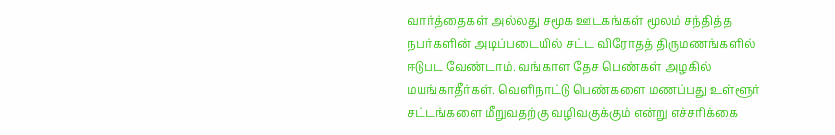வார்த்தைகள் அல்லது சமூக ஊடகங்கள் மூலம் சந்தித்த நபர்களின் அடிப்படையில் சட்ட விரோதத் திருமணங்களில் ஈடுபட வேண்டாம். வங்காள தேச பெண்கள் அழகில் மயங்காதீர்கள். வெளிநாட்டு பெண்களை மணப்பது உள்ளூர் சட்டங்களை மீறுவதற்கு வழிவகுக்கும் என்று எச்சரிக்கை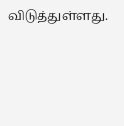விடுத்துள்ளது.